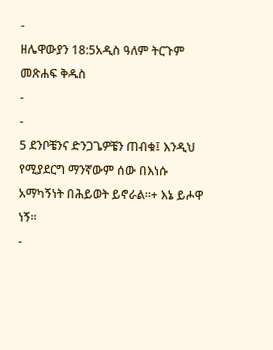-
ዘሌዋውያን 18:5አዲስ ዓለም ትርጉም መጽሐፍ ቅዱስ
-
-
5 ደንቦቼንና ድንጋጌዎቼን ጠብቁ፤ እንዲህ የሚያደርግ ማንኛውም ሰው በእነሱ አማካኝነት በሕይወት ይኖራል።+ እኔ ይሖዋ ነኝ።
-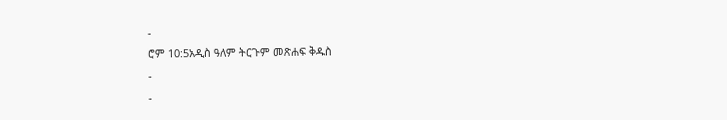-
ሮም 10:5አዲስ ዓለም ትርጉም መጽሐፍ ቅዱስ
-
-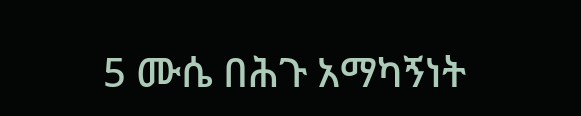5 ሙሴ በሕጉ አማካኝነት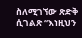ስለሚገኘው ጽድቅ ሲገልጽ “እነዚህን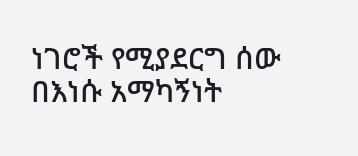ነገሮች የሚያደርግ ሰው በእነሱ አማካኝነት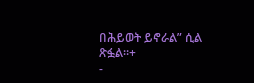በሕይወት ይኖራል” ሲል ጽፏል።+
-